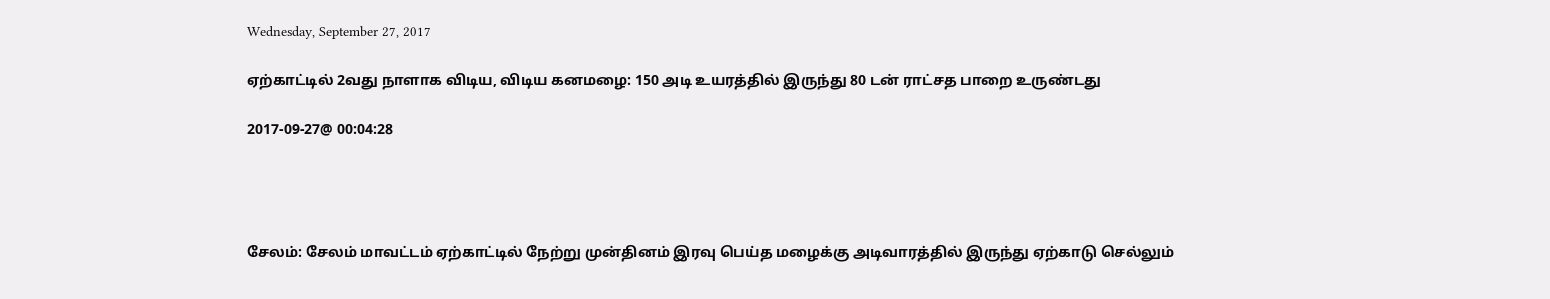Wednesday, September 27, 2017

ஏற்காட்டில் 2வது நாளாக விடிய, விடிய கனமழை: 150 அடி உயரத்தில் இருந்து 80 டன் ராட்சத பாறை உருண்டது

2017-09-27@ 00:04:28




சேலம்: சேலம் மாவட்டம் ஏற்காட்டில் நேற்று முன்தினம் இரவு பெய்த மழைக்கு அடிவாரத்தில் இருந்து ஏற்காடு செல்லும்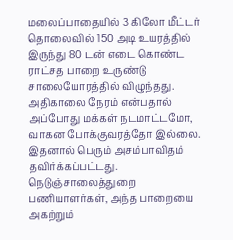மலைப்பாதையில் 3 கிலோ மீட்டர் தொலைவில் 150 அடி உயரத்தில் இருந்து 80 டன் எடை கொண்ட ராட்சத பாறை உருண்டு சாலையோரத்தில் விழுந்தது. அதிகாலை நேரம் என்பதால் அப்போது மக்கள் நடமாட்டமோ, வாகன போக்குவரத்தோ இல்லை. இதனால் பெரும் அசம்பாவிதம் தவிர்க்கப்பட்டது. நெடுஞ்சாலைத்துறை பணியாளர்கள், அந்த பாறையை அகற்றும்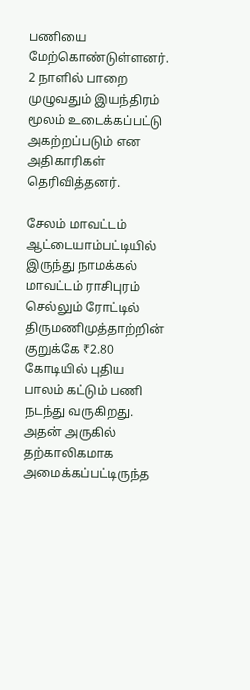பணியை மேற்கொண்டுள்ளனர். 2 நாளில் பாறை முழுவதும் இயந்திரம் மூலம் உடைக்கப்பட்டு அகற்றப்படும் என அதிகாரிகள் தெரிவித்தனர்.

சேலம் மாவட்டம் ஆட்டையாம்பட்டியில் இருந்து நாமக்கல் மாவட்டம் ராசிபுரம் செல்லும் ரோட்டில் திருமணிமுத்தாற்றின் குறுக்கே ₹2.80 கோடியில் புதிய பாலம் கட்டும் பணி நடந்து வருகிறது. அதன் அருகில் தற்காலிகமாக அமைக்கப்பட்டிருந்த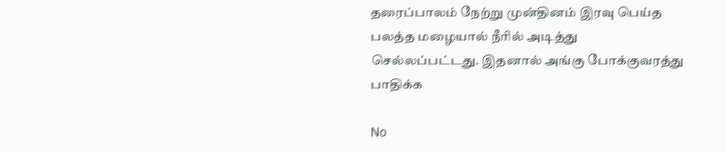தரைப்பாலம் நேற்று முன்தினம் இரவு பெய்த பலத்த மழையால் நீரில் அடித்து செல்லப்பட்டது. இதனால் அங்கு போக்குவரத்து பாதிக்க

No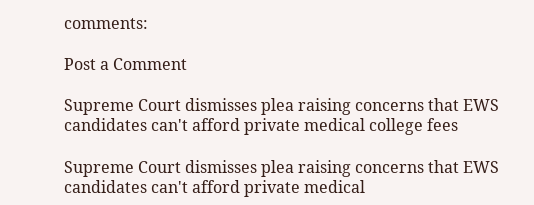comments:

Post a Comment

Supreme Court dismisses plea raising concerns that EWS candidates can't afford private medical college fees

Supreme Court dismisses plea raising concerns that EWS candidates can't afford private medical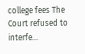college fees The Court refused to interfe...